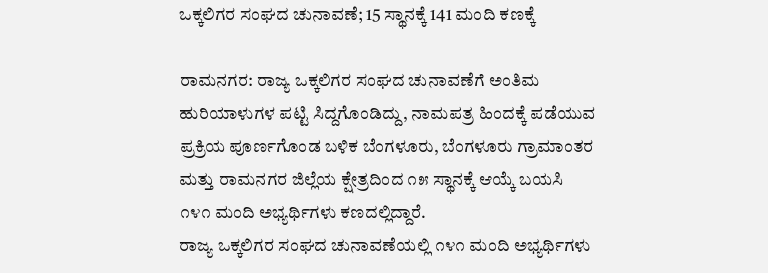ಒಕ್ಕಲಿಗರ ಸಂಘದ ಚುನಾವಣೆ; 15 ಸ್ಥಾನಕ್ಕೆ 141 ಮಂದಿ ಕಣಕ್ಕೆ

ರಾಮನಗರ: ರಾಜ್ಯ ಒಕ್ಕಲಿಗರ ಸಂಘದ ಚುನಾವಣೆಗೆ ಅಂತಿಮ ಹುರಿಯಾಳುಗಳ ಪಟ್ಟಿ ಸಿದ್ದಗೊಂಡಿದ್ದು, ನಾಮಪತ್ರ ಹಿಂದಕ್ಕೆ ಪಡೆಯುವ ಪ್ರಕ್ರಿಯ ಪೂರ್ಣಗೊಂಡ ಬಳಿಕ ಬೆಂಗಳೂರು, ಬೆಂಗಳೂರು ಗ್ರಾಮಾಂತರ ಮತ್ತು ರಾಮನಗರ ಜಿಲ್ಲೆಯ ಕ್ಷೇತ್ರದಿಂದ ೧೫ ಸ್ಥಾನಕ್ಕೆ ಆಯ್ಕೆ ಬಯಸಿ ೧೪೧ ಮಂದಿ ಅಭ್ಯರ್ಥಿಗಳು ಕಣದಲ್ಲಿದ್ದಾರೆ.
ರಾಜ್ಯ ಒಕ್ಕಲಿಗರ ಸಂಘದ ಚುನಾವಣೆಯಲ್ಲಿ ೧೪೧ ಮಂದಿ ಅಭ್ಯರ್ಥಿಗಳು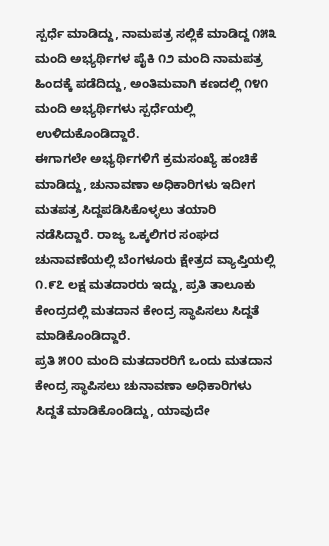ಸ್ಪರ್ಧೆ ಮಾಡಿದ್ದು, ನಾಮಪತ್ರ ಸಲ್ಲಿಕೆ ಮಾಡಿದ್ದ ೧೫೩ ಮಂದಿ ಅಭ್ಯರ್ಥಿಗಳ ಪೈಕಿ ೧೨ ಮಂದಿ ನಾಮಪತ್ರ ಹಿಂದಕ್ಕೆ ಪಡೆದಿದ್ದು, ಅಂತಿಮವಾಗಿ ಕಣದಲ್ಲಿ ೧೪೧ ಮಂದಿ ಅಭ್ಯರ್ಥಿಗಳು ಸ್ಪರ್ಧೆಯಲ್ಲಿ ಉಳಿದುಕೊಂಡಿದ್ದಾರೆ.
ಈಗಾಗಲೇ ಅಭ್ಯರ್ಥಿಗಳಿಗೆ ಕ್ರಮಸಂಖ್ಯೆ ಹಂಚಿಕೆ ಮಾಡಿದ್ದು, ಚುನಾವಣಾ ಅಧಿಕಾರಿಗಳು ಇದೀಗ ಮತಪತ್ರ ಸಿದ್ದಪಡಿಸಿಕೊಳ್ಳಲು ತಯಾರಿ ನಡೆಸಿದ್ದಾರೆ. ರಾಜ್ಯ ಒಕ್ಕಲಿಗರ ಸಂಘದ ಚುನಾವಣೆಯಲ್ಲಿ ಬೆಂಗಳೂರು ಕ್ಷೇತ್ರದ ವ್ಯಾಪ್ತಿಯಲ್ಲಿ ೧.೯೭ ಲಕ್ಷ ಮತದಾರರು ಇದ್ದು, ಪ್ರತಿ ತಾಲೂಕು ಕೇಂದ್ರದಲ್ಲಿ ಮತದಾನ ಕೇಂದ್ರ ಸ್ಥಾಪಿಸಲು ಸಿದ್ದತೆ ಮಾಡಿಕೊಂಡಿದ್ದಾರೆ.
ಪ್ರತಿ ೫೦೦ ಮಂದಿ ಮತದಾರರಿಗೆ ಒಂದು ಮತದಾನ ಕೇಂದ್ರ ಸ್ಥಾಪಿಸಲು ಚುನಾವಣಾ ಅಧಿಕಾರಿಗಳು ಸಿದ್ದತೆ ಮಾಡಿಕೊಂಡಿದ್ದು, ಯಾವುದೇ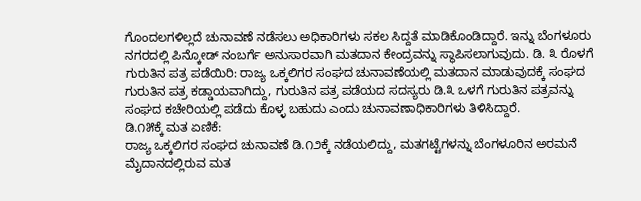ಗೊಂದಲಗಳಿಲ್ಲದೆ ಚುನಾವಣೆ ನಡೆಸಲು ಅಧಿಕಾರಿಗಳು ಸಕಲ ಸಿದ್ದತೆ ಮಾಡಿಕೊಂಡಿದ್ದಾರೆ. ಇನ್ನು ಬೆಂಗಳೂರು ನಗರದಲ್ಲಿ ಪಿನ್ಕೋಡ್ ನಂಬರ್ಗೆ ಅನುಸಾರವಾಗಿ ಮತದಾನ ಕೇಂದ್ರವನ್ನು ಸ್ಥಾಪಿಸಲಾಗುವುದು. ಡಿ. ೩ ರೊಳಗೆ ಗುರುತಿನ ಪತ್ರ ಪಡೆಯಿರಿ: ರಾಜ್ಯ ಒಕ್ಕಲಿಗರ ಸಂಘದ ಚುನಾವಣೆಯಲ್ಲಿ ಮತದಾನ ಮಾಡುವುದಕ್ಕೆ ಸಂಘದ ಗುರುತಿನ ಪತ್ರ ಕಡ್ಡಾಯವಾಗಿದ್ದು, ಗುರುತಿನ ಪತ್ರ ಪಡೆಯದ ಸದಸ್ಯರು ಡಿ.೩ ಒಳಗೆ ಗುರುತಿನ ಪತ್ರವನ್ನು ಸಂಘದ ಕಚೇರಿಯಲ್ಲಿ ಪಡೆದು ಕೊಳ್ಳ ಬಹುದು ಎಂದು ಚುನಾವಣಾಧಿಕಾರಿಗಳು ತಿಳಿಸಿದ್ದಾರೆ.
ಡಿ.೧೫ಕ್ಕೆ ಮತ ಏಣಿಕೆ:
ರಾಜ್ಯ ಒಕ್ಕಲಿಗರ ಸಂಘದ ಚುನಾವಣೆ ಡಿ.೧೨ಕ್ಕೆ ನಡೆಯಲಿದ್ದು, ಮತಗಟ್ಟೆಗಳನ್ನು ಬೆಂಗಳೂರಿನ ಅರಮನೆ ಮೈದಾನದಲ್ಲಿರುವ ಮತ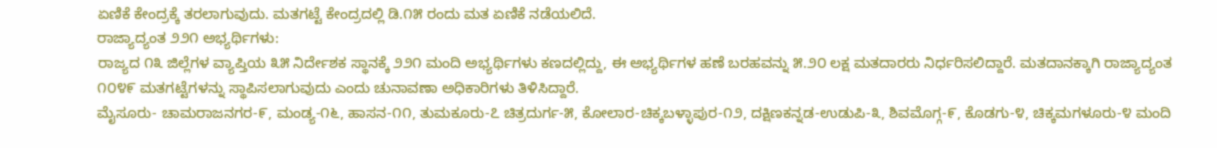ಏಣಿಕೆ ಕೇಂದ್ರಕ್ಕೆ ತರಲಾಗುವುದು. ಮತಗಟ್ಟೆ ಕೇಂದ್ರದಲ್ಲಿ ಡಿ.೧೫ ರಂದು ಮತ ಏಣಿಕೆ ನಡೆಯಲಿದೆ.
ರಾಜ್ಯಾದ್ಯಂತ ೨೨೧ ಅಭ್ಯರ್ಥಿಗಳು:
ರಾಜ್ಯದ ೧೩ ಜಿಲ್ಲೆಗಳ ವ್ಯಾಪ್ತಿಯ ೩೫ ನಿರ್ದೇಶಕ ಸ್ಥಾನಕ್ಕೆ ೨೨೧ ಮಂದಿ ಅಭ್ಯರ್ಥಿಗಳು ಕಣದಲ್ಲಿದ್ದು, ಈ ಅಭ್ಯರ್ಥಿಗಳ ಹಣೆ ಬರಹವನ್ನು ೫.೨೦ ಲಕ್ಷ ಮತದಾರರು ನಿರ್ಧರಿಸಲಿದ್ದಾರೆ. ಮತದಾನಕ್ಕಾಗಿ ರಾಜ್ಯಾದ್ಯಂತ ೧೦೪೯ ಮತಗಟ್ಟೆಗಳನ್ನು ಸ್ಥಾಪಿಸಲಾಗುವುದು ಎಂದು ಚುನಾವಣಾ ಅಧಿಕಾರಿಗಳು ತಿಳಿಸಿದ್ದಾರೆ.
ಮೈಸೂರು- ಚಾಮರಾಜನಗರ-೯, ಮಂಡ್ಯ-೧೬, ಹಾಸನ-೧೧, ತುಮಕೂರು-೭ ಚಿತ್ರದುರ್ಗ-೫, ಕೋಲಾರ-ಚಿಕ್ಕಬಳ್ಳಾಪುರ-೧೨, ದಕ್ಷಿಣಕನ್ನಡ-ಉಡುಪಿ-೩, ಶಿವಮೊಗ್ಗ-೯, ಕೊಡಗು-೪, ಚಿಕ್ಕಮಗಳೂರು-೪ ಮಂದಿ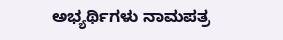ಅಭ್ಯರ್ಥಿಗಳು ನಾಮಪತ್ರ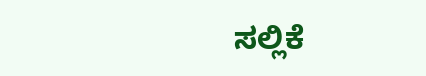ಸಲ್ಲಿಕೆ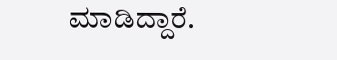ಮಾಡಿದ್ದಾರೆ.